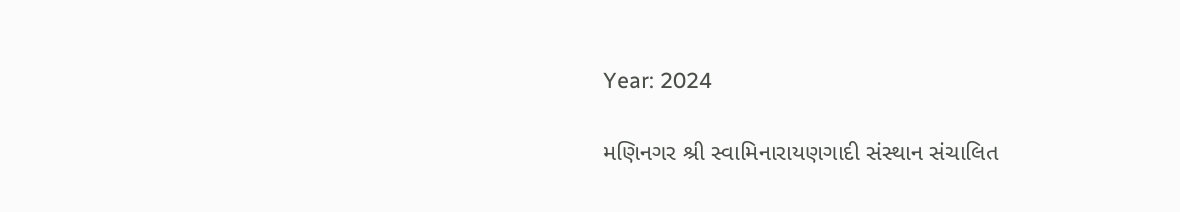Year: 2024

મણિનગર શ્રી સ્વામિનારાયણગાદી સંસ્થાન સંચાલિત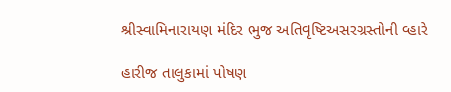શ્રીસ્વામિનારાયણ મંદિર ભુજ અતિવૃષ્ટિઅસરગ્રસ્તોની વ્હારે

હારીજ તાલુકામાં પોષણ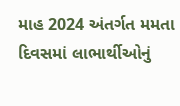માહ 2024 અંતર્ગત મમતા દિવસમાં લાભાર્થીઓનું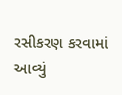રસીકરણ કરવામાં આવ્યું